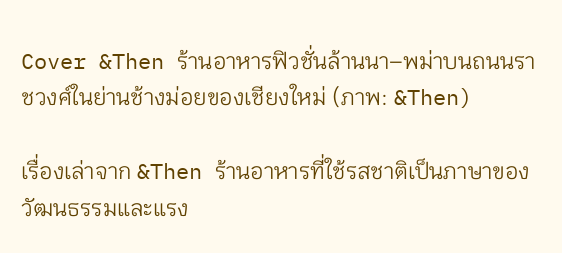Cover &Then ร้านอาหารฟิวชั่นล้านนา–พม่าบนถนนราชวงศ์ในย่านช้างม่อยของเชียงใหม่ (ภาพ: &Then)

เรื่องเล่าจาก &Then ร้านอาหารที่ใช้รสชาติเป็นภาษาของวัฒนธรรมและแรง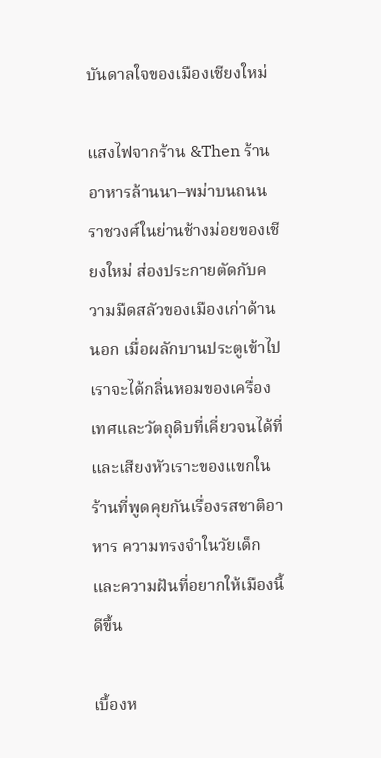บันดาลใจของเมืองเชียงใหม่

แสงไฟจากร้าน &Then ร้านอาหารล้านนา–พม่าบนถนนราชวงศ์ในย่านช้างม่อยของเชียงใหม่ ส่องประกายตัดกับความมืดสลัวของเมืองเก่าด้านนอก เมื่อผลักบานประตูเข้าไป เราจะได้กลิ่นหอมของเครื่องเทศและวัตถุดิบที่เคี่ยวจนได้ที่ และเสียงหัวเราะของแขกในร้านที่พูดคุยกันเรื่องรสชาติอาหาร ความทรงจำในวัยเด็ก และความฝันที่อยากให้เมืองนี้ดีขึ้น

เบื้องห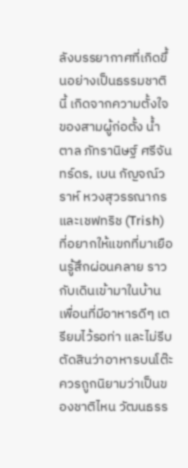ลังบรรยากาศที่เกิดขึ้นอย่างเป็นธรรมชาตินี้ เกิดจากความตั้งใจของสามผู้ก่อตั้ง น้ำตาล ภัทรานิษฐ์ ศรีจันทร์ดร, เบน กัญจณ์วราห์ หวงสุวรรณากร และเชฟทริช (Trish) ที่อยากให้แขกที่มาเยือนรู้สึกผ่อนคลาย ราวกับเดินเข้ามาในบ้านเพื่อนที่มีอาหารดีๆ เตรียมไว้รอท่า และไม่รีบตัดสินว่าอาหารบนโต๊ะควรถูกนิยามว่าเป็นของชาติไหน วัฒนธรร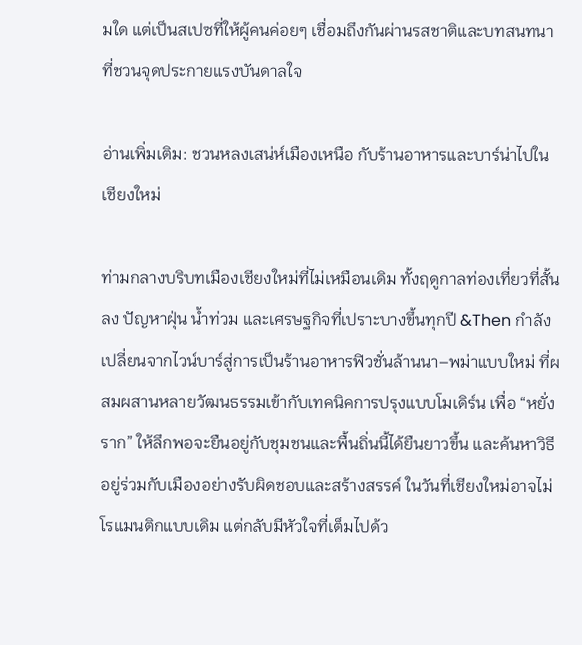มใด แต่เป็นสเปซที่ให้ผู้คนค่อยๆ เชื่อมถึงกันผ่านรสชาติและบทสนทนาที่ชวนจุดประกายแรงบันดาลใจ

อ่านเพิ่มเติม: ชวนหลงเสน่ห์เมืองเหนือ กับร้านอาหารและบาร์น่าไปในเชียงใหม่

ท่ามกลางบริบทเมืองเชียงใหม่ที่ไม่เหมือนเดิม ทั้งฤดูกาลท่องเที่ยวที่สั้นลง ปัญหาฝุ่น น้ำท่วม และเศรษฐกิจที่เปราะบางขึ้นทุกปี &Then กำลังเปลี่ยนจากไวน์บาร์สู่การเป็นร้านอาหารฟิวชั่นล้านนา–พม่าแบบใหม่ ที่ผสมผสานหลายวัฒนธรรมเข้ากับเทคนิคการปรุงแบบโมเดิร์น เพื่อ “หยั่งราก” ให้ลึกพอจะยืนอยู่กับชุมชนและพื้นถิ่นนี้ได้ยืนยาวขึ้น และค้นหาวิธีอยู่ร่วมกับเมืองอย่างรับผิดชอบและสร้างสรรค์ ในวันที่เชียงใหม่อาจไม่โรแมนติกแบบเดิม แต่กลับมีหัวใจที่เต็มไปด้ว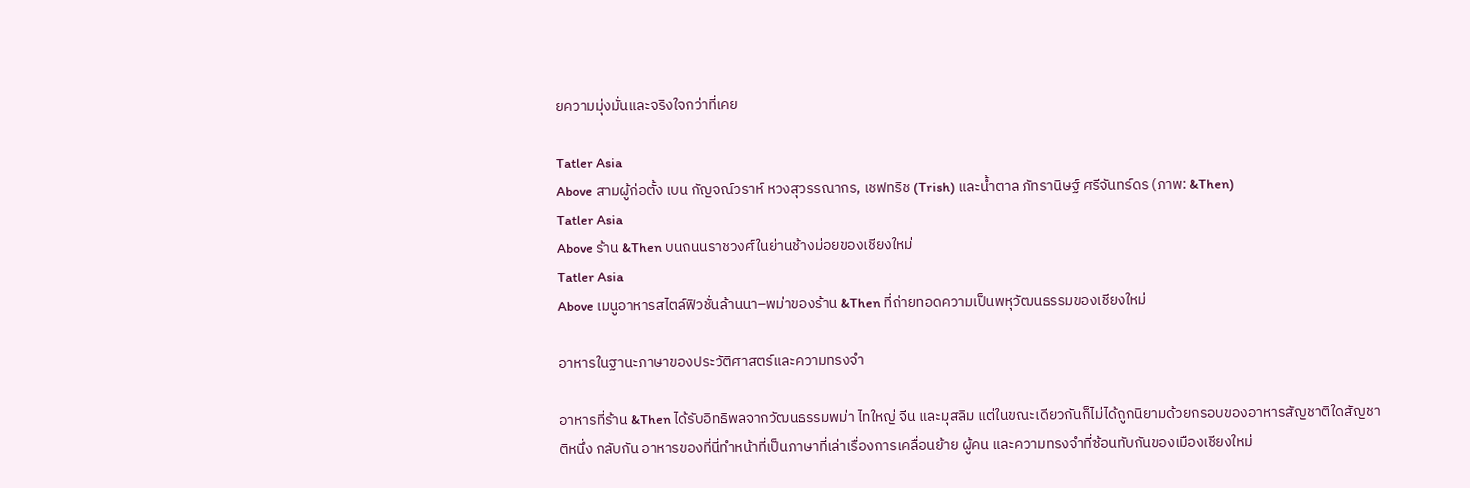ยความมุ่งมั่นและจริงใจกว่าที่เคย

Tatler Asia
Above สามผู้ก่อตั้ง เบน กัญจณ์วราห์ หวงสุวรรณากร, เชฟทริช (Trish) และน้ำตาล ภัทรานิษฐ์ ศรีจันทร์ดร (ภาพ: &Then)
Tatler Asia
Above ร้าน &Then บนถนนราชวงศ์ในย่านช้างม่อยของเชียงใหม่
Tatler Asia
Above เมนูอาหารสไตล์ฟิวชั่นล้านนา–พม่าของร้าน &Then ที่ถ่ายทอดความเป็นพหุวัฒนธรรมของเชียงใหม่

อาหารในฐานะภาษาของประวัติศาสตร์และความทรงจำ

อาหารที่ร้าน &Then ได้รับอิทธิพลจากวัฒนธรรมพม่า ไทใหญ่ จีน และมุสลิม แต่ในขณะเดียวกันก็ไม่ได้ถูกนิยามด้วยกรอบของอาหารสัญชาติใดสัญชาติหนึ่ง กลับกัน อาหารของที่นี่ทำหน้าที่เป็นภาษาที่เล่าเรื่องการเคลื่อนย้าย ผู้คน และความทรงจำที่ซ้อนทับกันของเมืองเชียงใหม่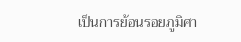เป็นการย้อนรอยภูมิศา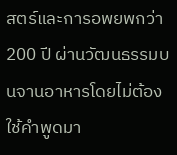สตร์และการอพยพกว่า 200 ปี ผ่านวัฒนธรรมบนจานอาหารโดยไม่ต้องใช้คำพูดมา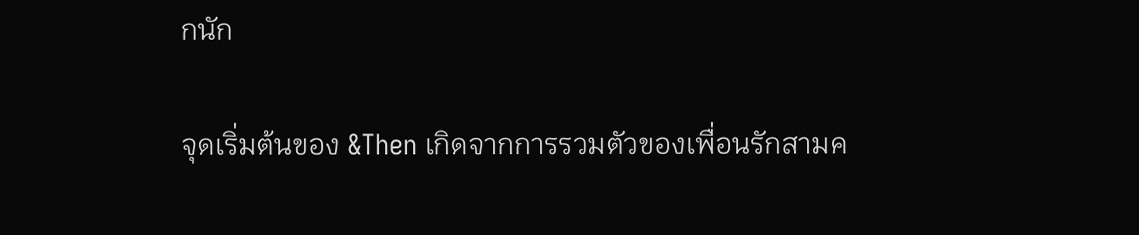กนัก

จุดเริ่มต้นของ &Then เกิดจากการรวมตัวของเพื่อนรักสามค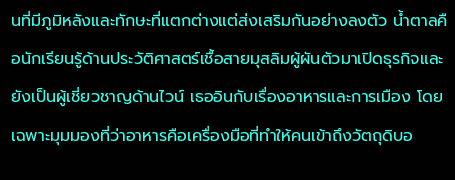นที่มีภูมิหลังและทักษะที่แตกต่างแต่ส่งเสริมกันอย่างลงตัว น้ำตาลคือนักเรียนรู้ด้านประวัติศาสตร์เชื้อสายมุสลิมผู้ผันตัวมาเปิดธุรกิจและยังเป็นผู้เชี่ยวชาญด้านไวน์ เธออินกับเรื่องอาหารและการเมือง โดยเฉพาะมุมมองที่ว่าอาหารคือเครื่องมือที่ทำให้คนเข้าถึงวัตถุดิบอ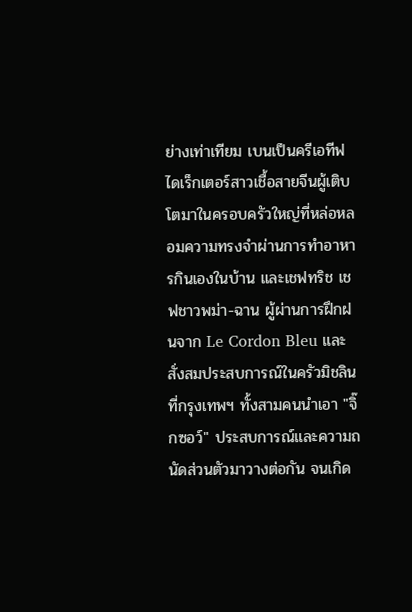ย่างเท่าเทียม เบนเป็นครีเอทีฟไดเร็กเตอร์สาวเชื้อสายจีนผู้เติบโตมาในครอบครัวใหญ่ที่หล่อหลอมความทรงจำผ่านการทำอาหารกินเองในบ้าน และเชฟทริช เชฟชาวพม่า-ฉาน ผู้ผ่านการฝึกฝนจาก Le Cordon Bleu และสั่งสมประสบการณ์ในครัวมิชลินที่กรุงเทพฯ ทั้งสามคนนำเอา "จิ๊กซอว์" ประสบการณ์และความถนัดส่วนตัวมาวางต่อกัน จนเกิด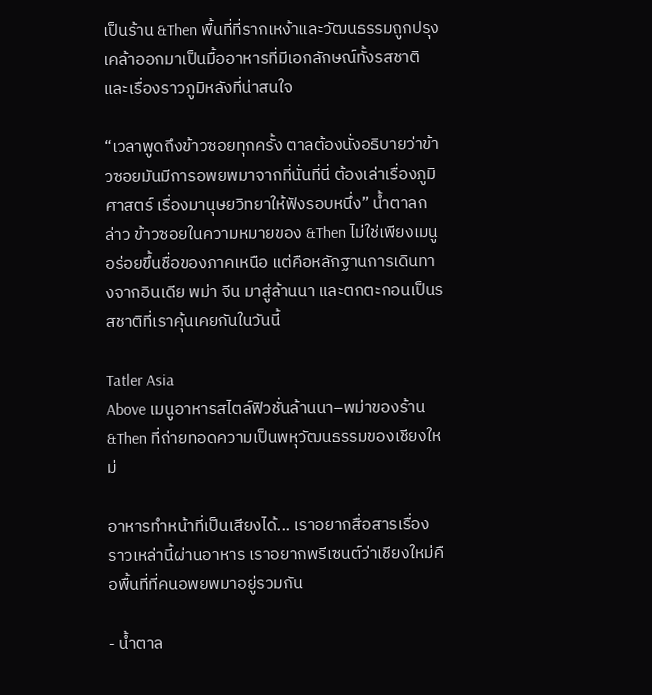เป็นร้าน &Then พื้นที่ที่รากเหง้าและวัฒนธรรมถูกปรุงเคล้าออกมาเป็นมื้ออาหารที่มีเอกลักษณ์ทั้งรสชาติและเรื่องราวภูมิหลังที่น่าสนใจ

“เวลาพูดถึงข้าวซอยทุกครั้ง ตาลต้องนั่งอธิบายว่าข้าวซอยมันมีการอพยพมาจากที่นั่นที่นี่ ต้องเล่าเรื่องภูมิศาสตร์ เรื่องมานุษยวิทยาให้ฟังรอบหนึ่ง” น้ำตาลกล่าว ข้าวซอยในความหมายของ &Then ไม่ใช่เพียงเมนูอร่อยขึ้นชื่อของภาคเหนือ แต่คือหลักฐานการเดินทางจากอินเดีย พม่า จีน มาสู่ล้านนา และตกตะกอนเป็นรสชาติที่เราคุ้นเคยกันในวันนี้

Tatler Asia
Above เมนูอาหารสไตล์ฟิวชั่นล้านนา–พม่าของร้าน &Then ที่ถ่ายทอดความเป็นพหุวัฒนธรรมของเชียงใหม่

อาหารทำหน้าที่เป็นเสียงได้... เราอยากสื่อสารเรื่องราวเหล่านี้ผ่านอาหาร เราอยากพรีเซนต์ว่าเชียงใหม่คือพื้นที่ที่คนอพยพมาอยู่รวมกัน

- น้ำตาล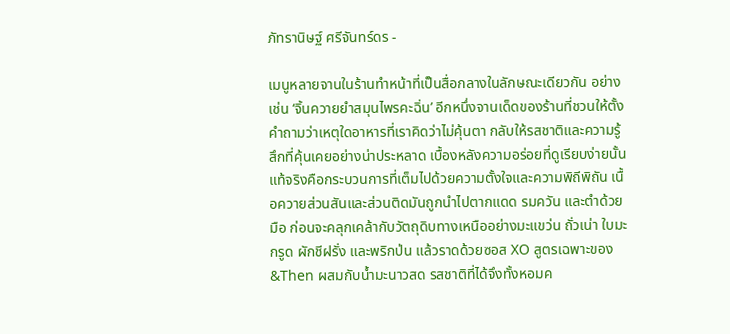ภัทรานิษฐ์ ศรีจันทร์ดร -

เมนูหลายจานในร้านทำหน้าที่เป็นสื่อกลางในลักษณะเดียวกัน อย่างเช่น ‘จิ้นควายยำสมุนไพรคะฉิ่น’ อีกหนึ่งจานเด็ดของร้านที่ชวนให้ตั้งคำถามว่าเหตุใดอาหารที่เราคิดว่าไม่คุ้นตา กลับให้รสชาติและความรู้สึกที่คุ้นเคยอย่างน่าประหลาด เบื้องหลังความอร่อยที่ดูเรียบง่ายนั้น แท้จริงคือกระบวนการที่เต็มไปด้วยความตั้งใจและความพิถีพิถัน เนื้อควายส่วนสันและส่วนติดมันถูกนำไปตากแดด รมควัน และตำด้วยมือ ก่อนจะคลุกเคล้ากับวัตถุดิบทางเหนืออย่างมะแขว่น ถั่วเน่า ใบมะกรูด ผักชีฝรั่ง และพริกป่น แล้วราดด้วยซอส XO สูตรเฉพาะของ &Then ผสมกับน้ำมะนาวสด รสชาติที่ได้จึงทั้งหอมค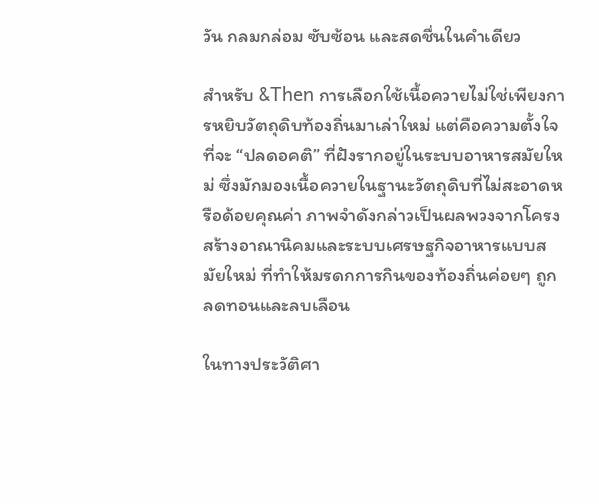วัน กลมกล่อม ซับซ้อน และสดชื่นในคำเดียว

สำหรับ &Then การเลือกใช้เนื้อควายไม่ใช่เพียงการหยิบวัตถุดิบท้องถิ่นมาเล่าใหม่ แต่คือความตั้งใจที่จะ “ปลดอคติ” ที่ฝังรากอยู่ในระบบอาหารสมัยใหม่ ซึ่งมักมองเนื้อควายในฐานะวัตถุดิบที่ไม่สะอาดหรือด้อยคุณค่า ภาพจำดังกล่าวเป็นผลพวงจากโครงสร้างอาณานิคมและระบบเศรษฐกิจอาหารแบบสมัยใหม่ ที่ทำให้มรดกการกินของท้องถิ่นค่อยๆ ถูกลดทอนและลบเลือน

ในทางประวัติศา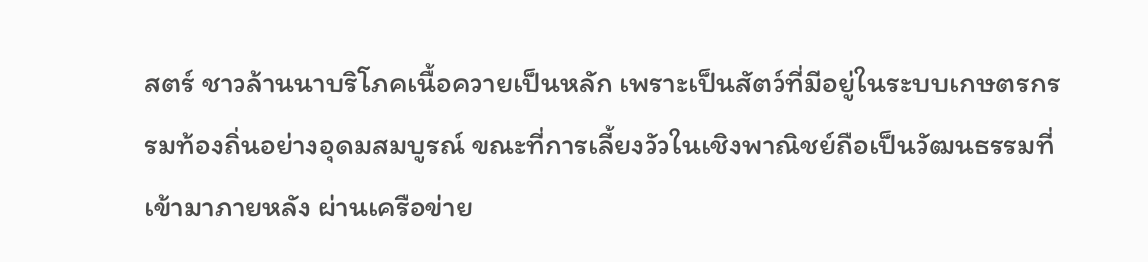สตร์ ชาวล้านนาบริโภคเนื้อควายเป็นหลัก เพราะเป็นสัตว์ที่มีอยู่ในระบบเกษตรกรรมท้องถิ่นอย่างอุดมสมบูรณ์ ขณะที่การเลี้ยงวัวในเชิงพาณิชย์ถือเป็นวัฒนธรรมที่เข้ามาภายหลัง ผ่านเครือข่าย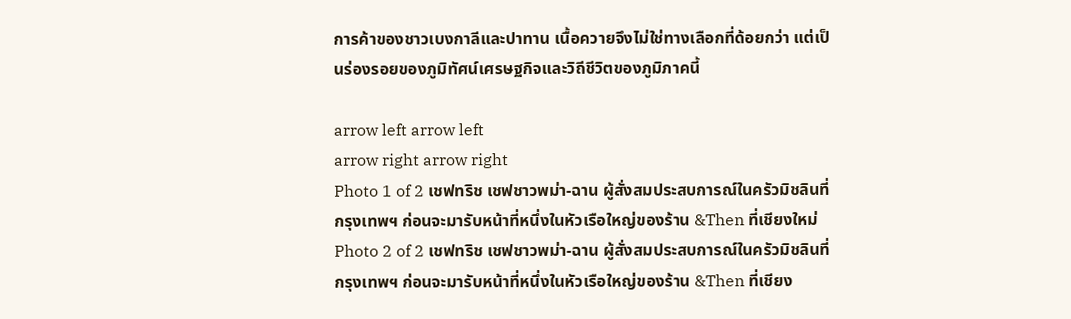การค้าของชาวเบงกาลีและปาทาน เนื้อควายจึงไม่ใช่ทางเลือกที่ด้อยกว่า แต่เป็นร่องรอยของภูมิทัศน์เศรษฐกิจและวิถีชีวิตของภูมิภาคนี้

arrow left arrow left
arrow right arrow right
Photo 1 of 2 เชฟทริช เชฟชาวพม่า-ฉาน ผู้สั่งสมประสบการณ์ในครัวมิชลินที่กรุงเทพฯ ก่อนจะมารับหน้าที่หนึ่งในหัวเรือใหญ่ของร้าน &Then ที่เชียงใหม่
Photo 2 of 2 เชฟทริช เชฟชาวพม่า-ฉาน ผู้สั่งสมประสบการณ์ในครัวมิชลินที่กรุงเทพฯ ก่อนจะมารับหน้าที่หนึ่งในหัวเรือใหญ่ของร้าน &Then ที่เชียง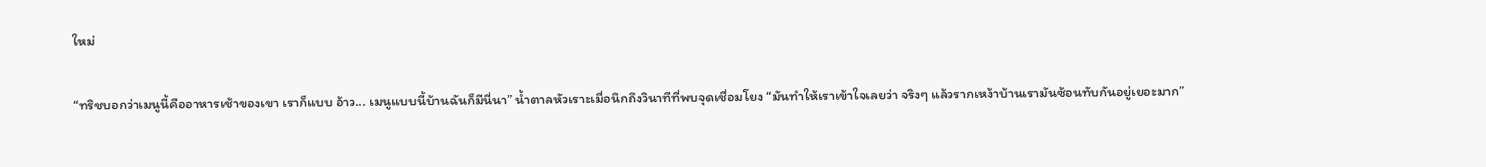ใหม่

“ทริชบอกว่าเมนูนี้คืออาหารเช้าของเขา เราก็แบบ อ้าว... เมนูแบบนี้บ้านฉันก็มีนี่นา” น้ำตาลหัวเราะเมื่อนึกถึงวินาทีที่พบจุดเชื่อมโยง “มันทำให้เราเข้าใจเลยว่า จริงๆ แล้วรากเหง้าบ้านเรามันซ้อนทับกันอยู่เยอะมาก”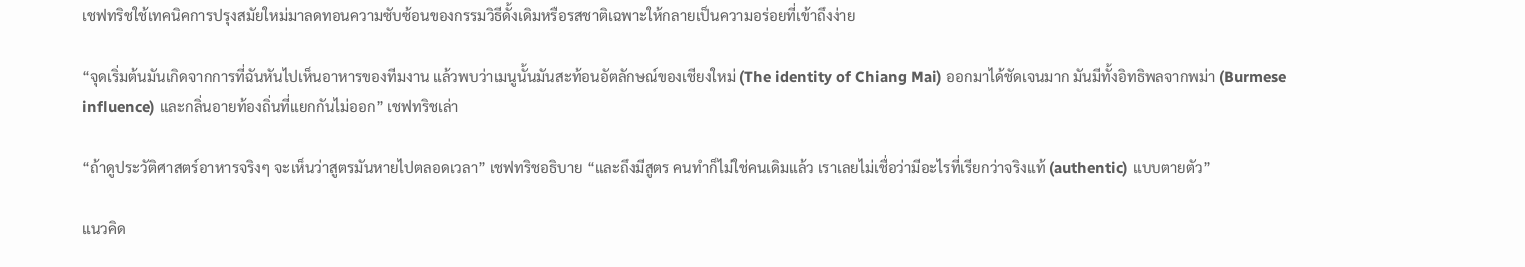เชฟทริชใช้เทคนิคการปรุงสมัยใหม่มาลดทอนความซับซ้อนของกรรมวิธีดั้งเดิมหรือรสชาติเฉพาะให้กลายเป็นความอร่อยที่เข้าถึงง่าย

“จุดเริ่มต้นมันเกิดจากการที่ฉันหันไปเห็นอาหารของทีมงาน แล้วพบว่าเมนูนั้นมันสะท้อนอัตลักษณ์ของเชียงใหม่ (The identity of Chiang Mai) ออกมาได้ชัดเจนมาก มันมีทั้งอิทธิพลจากพม่า (Burmese influence) และกลิ่นอายท้องถิ่นที่แยกกันไม่ออก” เชฟทริชเล่า

“ถ้าดูประวัติศาสตร์อาหารจริงๆ จะเห็นว่าสูตรมันหายไปตลอดเวลา” เชฟทริชอธิบาย “และถึงมีสูตร คนทำก็ไม่ใช่คนเดิมแล้ว เราเลยไม่เชื่อว่ามีอะไรที่เรียกว่าจริงแท้ (authentic) แบบตายตัว”

แนวคิด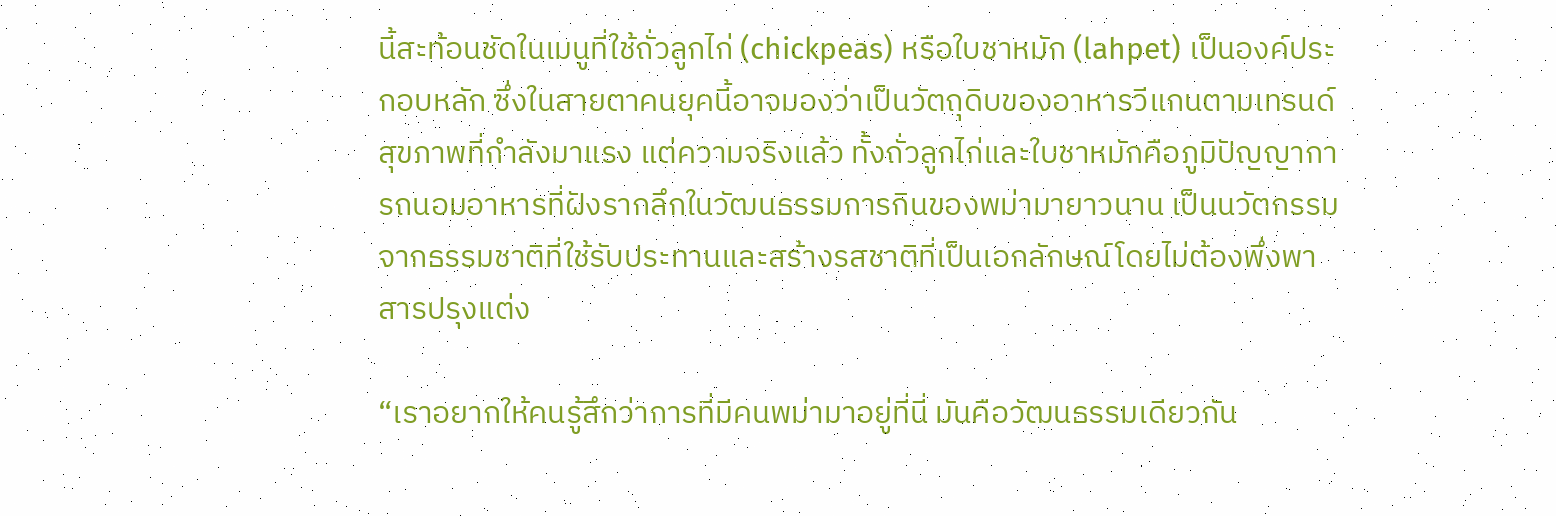นี้สะท้อนชัดในเมนูที่ใช้ถั่วลูกไก่ (chickpeas) หรือใบชาหมัก (lahpet) เป็นองค์ประกอบหลัก ซึ่งในสายตาคนยุคนี้อาจมองว่าเป็นวัตถุดิบของอาหารวีแกนตามเทรนด์สุขภาพที่กำลังมาแรง แต่ความจริงแล้ว ทั้งถั่วลูกไก่และใบชาหมักคือภูมิปัญญาการถนอมอาหารที่ฝังรากลึกในวัฒนธรรมการกินของพม่ามายาวนาน เป็นนวัตกรรมจากธรรมชาติที่ใช้รับประทานและสร้างรสชาติที่เป็นเอกลักษณ์โดยไม่ต้องพึ่งพาสารปรุงแต่ง

“เราอยากให้คนรู้สึกว่าการที่มีคนพม่ามาอยู่ที่นี่ มันคือวัฒนธรรมเดียวกัน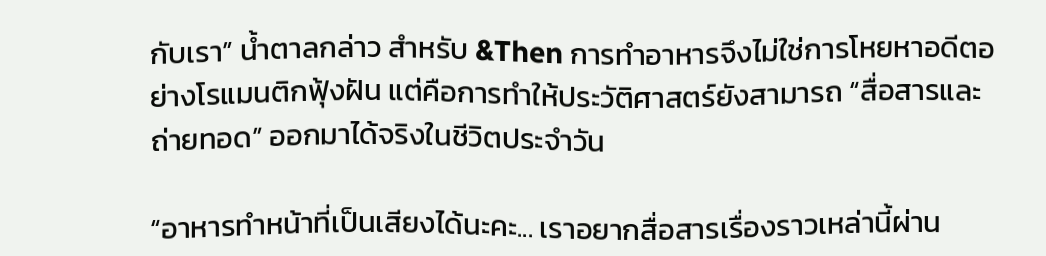กับเรา” น้ำตาลกล่าว สำหรับ &Then การทำอาหารจึงไม่ใช่การโหยหาอดีตอย่างโรแมนติกฟุ้งฝัน แต่คือการทำให้ประวัติศาสตร์ยังสามารถ “สื่อสารและถ่ายทอด” ออกมาได้จริงในชีวิตประจำวัน

“อาหารทำหน้าที่เป็นเสียงได้นะคะ... เราอยากสื่อสารเรื่องราวเหล่านี้ผ่าน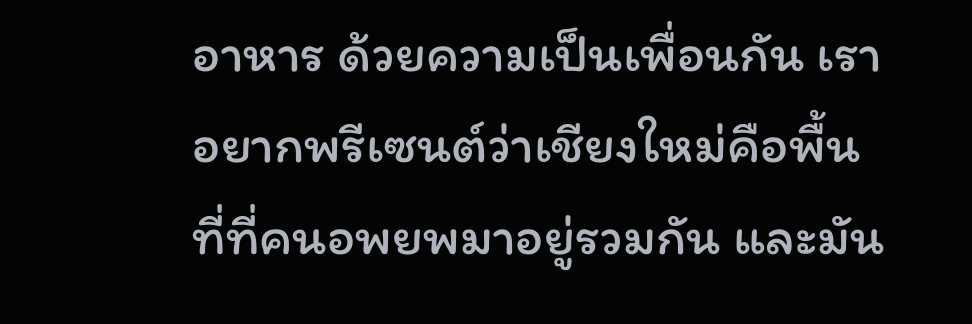อาหาร ด้วยความเป็นเพื่อนกัน เราอยากพรีเซนต์ว่าเชียงใหม่คือพื้นที่ที่คนอพยพมาอยู่รวมกัน และมัน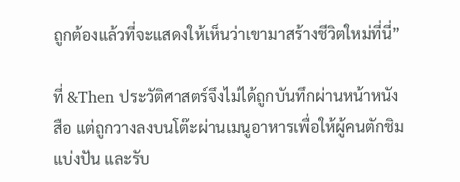ถูกต้องแล้วที่จะแสดงให้เห็นว่าเขามาสร้างชีวิตใหม่ที่นี่”

ที่ &Then ประวัติศาสตร์จึงไม่ได้ถูกบันทึกผ่านหน้าหนังสือ แต่ถูกวางลงบนโต๊ะผ่านเมนูอาหารเพื่อให้ผู้คนตักชิม แบ่งปัน และรับ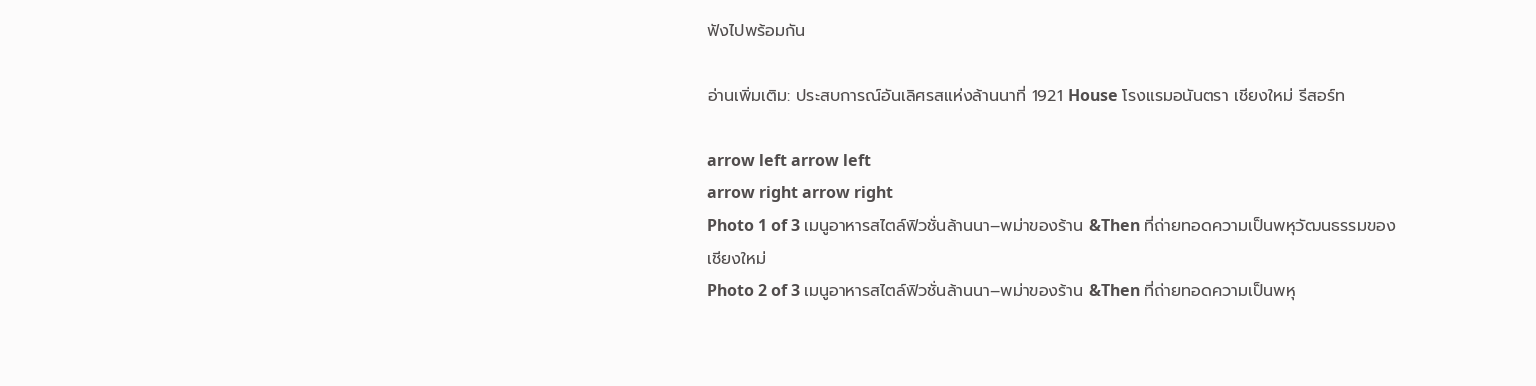ฟังไปพร้อมกัน

อ่านเพิ่มเติม: ประสบการณ์อันเลิศรสแห่งล้านนาที่ 1921 House โรงแรมอนันตรา เชียงใหม่ รีสอร์ท

arrow left arrow left
arrow right arrow right
Photo 1 of 3 เมนูอาหารสไตล์ฟิวชั่นล้านนา–พม่าของร้าน &Then ที่ถ่ายทอดความเป็นพหุวัฒนธรรมของเชียงใหม่
Photo 2 of 3 เมนูอาหารสไตล์ฟิวชั่นล้านนา–พม่าของร้าน &Then ที่ถ่ายทอดความเป็นพหุ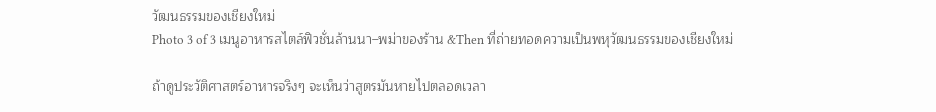วัฒนธรรมของเชียงใหม่
Photo 3 of 3 เมนูอาหารสไตล์ฟิวชั่นล้านนา–พม่าของร้าน &Then ที่ถ่ายทอดความเป็นพหุวัฒนธรรมของเชียงใหม่

ถ้าดูประวัติศาสตร์อาหารจริงๆ จะเห็นว่าสูตรมันหายไปตลอดเวลา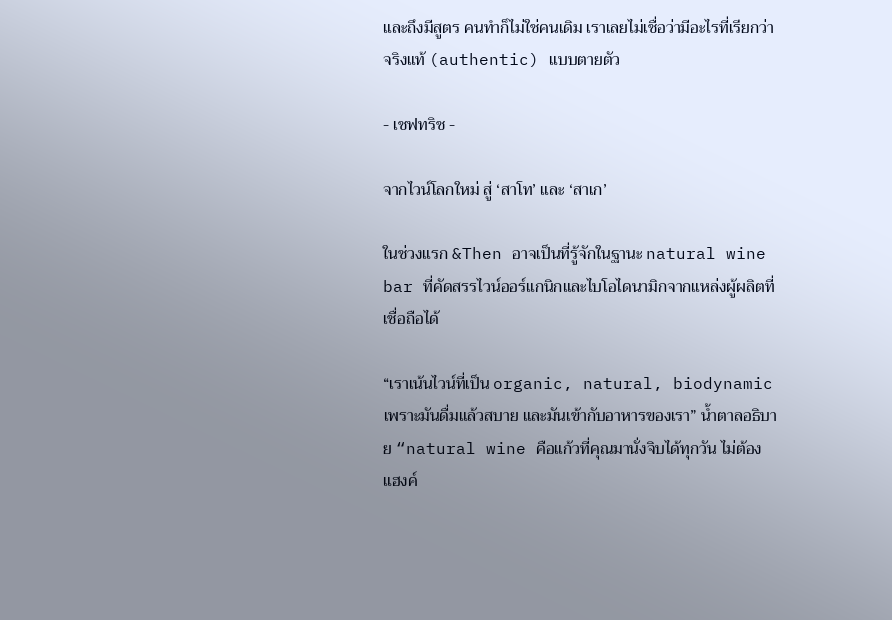และถึงมีสูตร คนทำก็ไม่ใช่คนเดิม เราเลยไม่เชื่อว่ามีอะไรที่เรียกว่าจริงแท้ (authentic) แบบตายตัว

- เชฟทริช -

จากไวน์โลกใหม่ สู่ ‘สาโท’ และ ‘สาเก’

ในช่วงแรก &Then อาจเป็นที่รู้จักในฐานะ natural wine bar ที่คัดสรรไวน์ออร์แกนิกและไบโอไดนามิกจากแหล่งผู้ผลิตที่เชื่อถือได้

“เราเน้นไวน์ที่เป็น organic, natural, biodynamic เพราะมันดื่มแล้วสบาย และมันเข้ากับอาหารของเรา” น้ำตาลอธิบาย “natural wine คือแก้วที่คุณมานั่งจิบได้ทุกวัน ไม่ต้องแฮงค์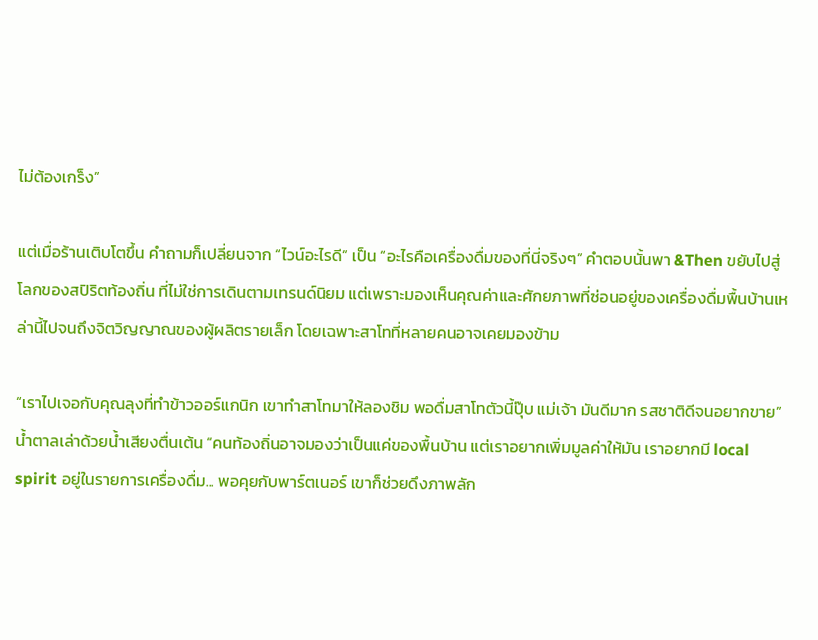ไม่ต้องเกร็ง”

แต่เมื่อร้านเติบโตขึ้น คำถามก็เปลี่ยนจาก “ไวน์อะไรดี” เป็น “อะไรคือเครื่องดื่มของที่นี่จริงๆ” คำตอบนั้นพา &Then ขยับไปสู่โลกของสปิริตท้องถิ่น ที่ไม่ใช่การเดินตามเทรนด์นิยม แต่เพราะมองเห็นคุณค่าและศักยภาพที่ซ่อนอยู่ของเครื่องดื่มพื้นบ้านเหล่านี้ไปจนถึงจิตวิญญาณของผู้ผลิตรายเล็ก โดยเฉพาะสาโทที่หลายคนอาจเคยมองข้าม

“เราไปเจอกับคุณลุงที่ทำข้าวออร์แกนิก เขาทำสาโทมาให้ลองชิม พอดื่มสาโทตัวนี้ปุ๊บ แม่เจ้า มันดีมาก รสชาติดีจนอยากขาย” น้ำตาลเล่าด้วยน้ำเสียงตื่นเต้น “คนท้องถิ่นอาจมองว่าเป็นแค่ของพื้นบ้าน แต่เราอยากเพิ่มมูลค่าให้มัน เราอยากมี local spirit อยู่ในรายการเครื่องดื่ม... พอคุยกับพาร์ตเนอร์ เขาก็ช่วยดึงภาพลัก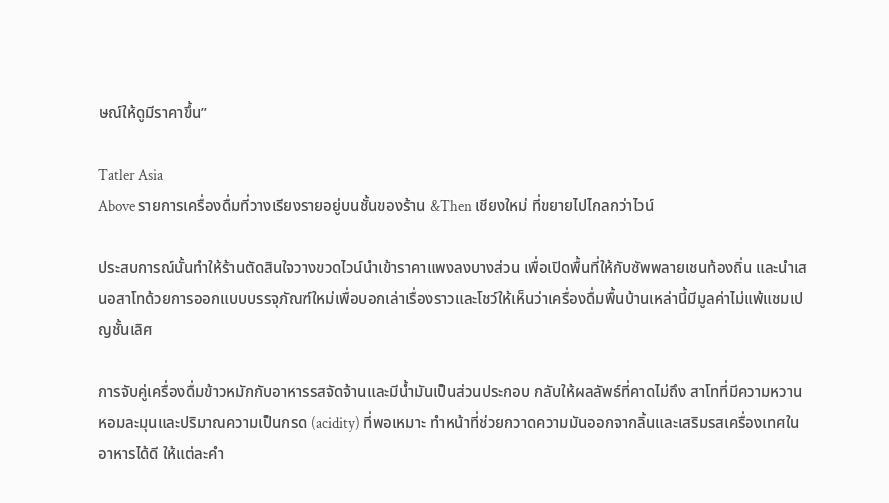ษณ์ให้ดูมีราคาขึ้น”

Tatler Asia
Above รายการเครื่องดื่มที่วางเรียงรายอยู่บนชั้นของร้าน &Then เชียงใหม่ ที่ขยายไปไกลกว่าไวน์

ประสบการณ์นั้นทำให้ร้านตัดสินใจวางขวดไวน์นำเข้าราคาแพงลงบางส่วน เพื่อเปิดพื้นที่ให้กับซัพพลายเชนท้องถิ่น และนำเสนอสาโทด้วยการออกแบบบรรจุภัณฑ์ใหม่เพื่อบอกเล่าเรื่องราวและโชว์ให้เห็นว่าเครื่องดื่มพื้นบ้านเหล่านี้มีมูลค่าไม่แพ้แชมเปญชั้นเลิศ

การจับคู่เครื่องดื่มข้าวหมักกับอาหารรสจัดจ้านและมีน้ำมันเป็นส่วนประกอบ กลับให้ผลลัพธ์ที่คาดไม่ถึง สาโทที่มีความหวานหอมละมุนและปริมาณความเป็นกรด (acidity) ที่พอเหมาะ ทำหน้าที่ช่วยกวาดความมันออกจากลิ้นและเสริมรสเครื่องเทศในอาหารได้ดี ให้แต่ละคำ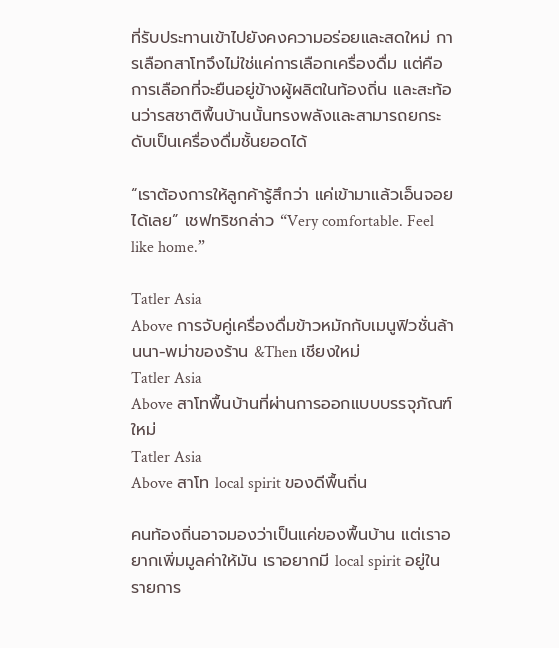ที่รับประทานเข้าไปยังคงความอร่อยและสดใหม่ การเลือกสาโทจึงไม่ใช่แค่การเลือกเครื่องดื่ม แต่คือการเลือกที่จะยืนอยู่ข้างผู้ผลิตในท้องถิ่น และสะท้อนว่ารสชาติพื้นบ้านนั้นทรงพลังและสามารถยกระดับเป็นเครื่องดื่มชั้นยอดได้

“เราต้องการให้ลูกค้ารู้สึกว่า แค่เข้ามาแล้วเอ็นจอยได้เลย” เชฟทริชกล่าว “Very comfortable. Feel like home.”

Tatler Asia
Above การจับคู่เครื่องดื่มข้าวหมักกับเมนูฟิวชั่นล้านนา-พม่าของร้าน &Then เชียงใหม่
Tatler Asia
Above สาโทพื้นบ้านที่ผ่านการออกแบบบรรจุภัณฑ์ใหม่
Tatler Asia
Above สาโท local spirit ของดีพื้นถิ่น

คนท้องถิ่นอาจมองว่าเป็นแค่ของพื้นบ้าน แต่เราอยากเพิ่มมูลค่าให้มัน เราอยากมี local spirit อยู่ในรายการ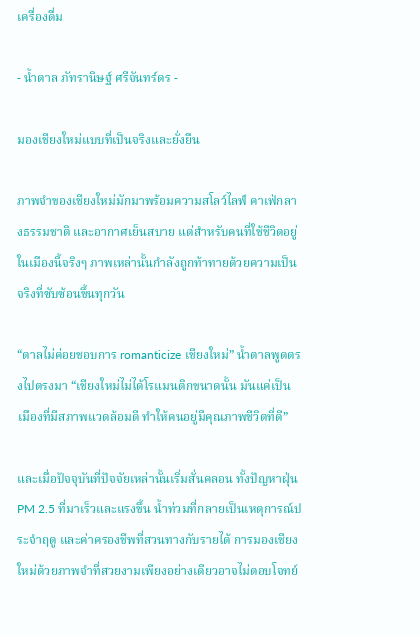เครื่องดื่ม

- น้ำตาล ภัทรานิษฐ์ ศรีจันทร์ดร -

มองเชียงใหม่แบบที่เป็นจริงและยั่งยืน

ภาพจำของเชียงใหม่มักมาพร้อมความสโลว์ไลฟ์ คาเฟ่กลางธรรมชาติ และอากาศเย็นสบาย แต่สำหรับคนที่ใช้ชีวิตอยู่ในเมืองนี้จริงๆ ภาพเหล่านั้นกำลังถูกท้าทายด้วยความเป็นจริงที่ซับซ้อนขึ้นทุกวัน

“ตาลไม่ค่อยชอบการ romanticize เชียงใหม่” น้ำตาลพูดตรงไปตรงมา “เชียงใหม่ไม่ได้โรแมนติกขนาดนั้น มันแค่เป็นเมืองที่มีสภาพแวดล้อมดี ทำให้คนอยู่มีคุณภาพชีวิตที่ดี”

และเมื่อปัจจุบันที่ปัจจัยเหล่านั้นเริ่มสั่นคลอน ทั้งปัญหาฝุ่น PM 2.5 ที่มาเร็วและแรงขึ้น น้ำท่วมที่กลายเป็นเหตุการณ์ประจำฤดู และค่าครองชีพที่สวนทางกับรายได้ การมองเชียงใหม่ด้วยภาพจำที่สวยงามเพียงอย่างเดียวอาจไม่ตอบโจทย์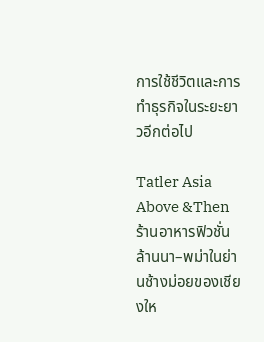การใช้ชีวิตและการทำธุรกิจในระยะยาวอีกต่อไป

Tatler Asia
Above &Then ร้านอาหารฟิวชั่นล้านนา–พม่าในย่านช้างม่อยของเชียงให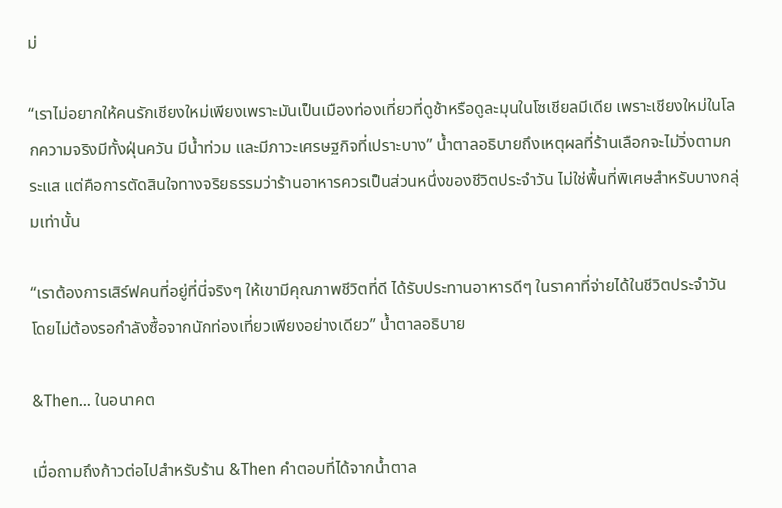ม่

“เราไม่อยากให้คนรักเชียงใหม่เพียงเพราะมันเป็นเมืองท่องเที่ยวที่ดูช้าหรือดูละมุนในโซเชียลมีเดีย เพราะเชียงใหม่ในโลกความจริงมีทั้งฝุ่นควัน มีน้ำท่วม และมีภาวะเศรษฐกิจที่เปราะบาง” น้ำตาลอธิบายถึงเหตุผลที่ร้านเลือกจะไม่วิ่งตามกระแส แต่คือการตัดสินใจทางจริยธรรมว่าร้านอาหารควรเป็นส่วนหนึ่งของชีวิตประจำวัน ไม่ใช่พื้นที่พิเศษสำหรับบางกลุ่มเท่านั้น

“เราต้องการเสิร์ฟคนที่อยู่ที่นี่จริงๆ ให้เขามีคุณภาพชีวิตที่ดี ได้รับประทานอาหารดีๆ ในราคาที่จ่ายได้ในชีวิตประจำวัน โดยไม่ต้องรอกำลังซื้อจากนักท่องเที่ยวเพียงอย่างเดียว” น้ำตาลอธิบาย

&Then… ในอนาคต

เมื่อถามถึงก้าวต่อไปสำหรับร้าน &Then คำตอบที่ได้จากน้ำตาล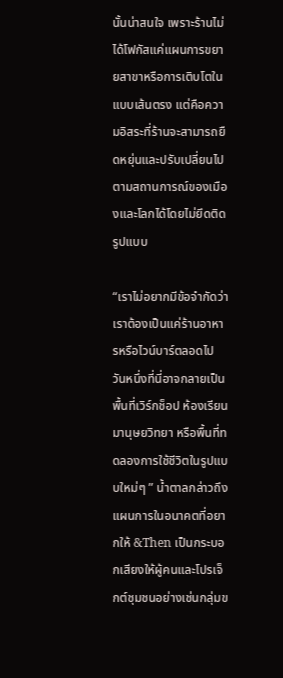นั้นน่าสนใจ เพราะร้านไม่ได้โฟกัสแค่แผนการขยายสาขาหรือการเติบโตในแบบเส้นตรง แต่คือความอิสระที่ร้านจะสามารถยืดหยุ่นและปรับเปลี่ยนไปตามสถานการณ์ของเมืองและโลกได้โดยไม่ยึดติดรูปแบบ

“เราไม่อยากมีข้อจำกัดว่าเราต้องเป็นแค่ร้านอาหารหรือไวน์บาร์ตลอดไป วันหนึ่งที่นี่อาจกลายเป็นพื้นที่เวิร์กช็อป ห้องเรียนมานุษยวิทยา หรือพื้นที่ทดลองการใช้ชีวิตในรูปแบบใหม่ๆ ” น้ำตาลกล่าวถึงแผนการในอนาคตที่อยากให้ &Then เป็นกระบอกเสียงให้ผู้คนและโปรเจ็กต์ชุมชนอย่างเช่นกลุ่มข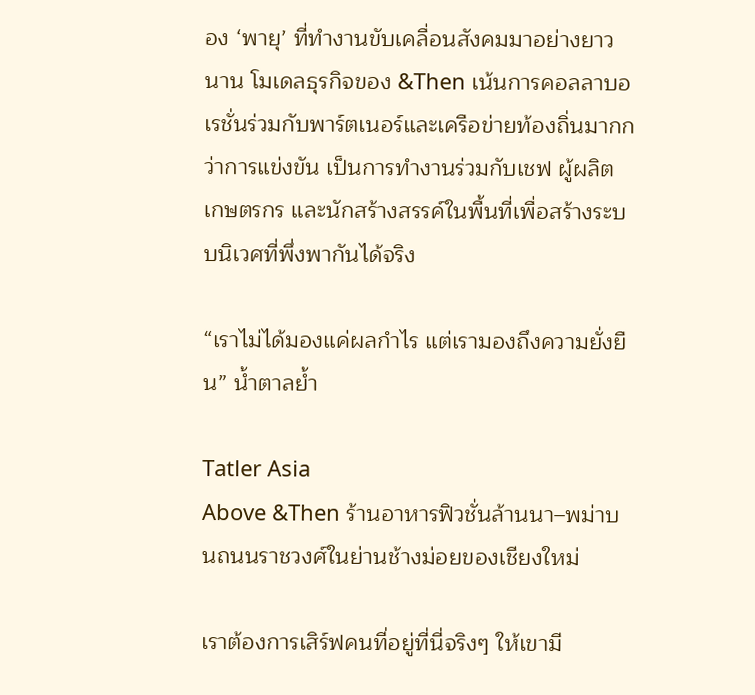อง ‘พายุ’ ที่ทำงานขับเคลื่อนสังคมมาอย่างยาวนาน โมเดลธุรกิจของ &Then เน้นการคอลลาบอเรชั่นร่วมกับพาร์ตเนอร์และเครือข่ายท้องถิ่นมากกว่าการแข่งขัน เป็นการทำงานร่วมกับเชฟ ผู้ผลิต เกษตรกร และนักสร้างสรรค์ในพื้นที่เพื่อสร้างระบบนิเวศที่พึ่งพากันได้จริง

“เราไม่ได้มองแค่ผลกำไร แต่เรามองถึงความยั่งยืน” น้ำตาลย้ำ

Tatler Asia
Above &Then ร้านอาหารฟิวชั่นล้านนา–พม่าบนถนนราชวงศ์ในย่านช้างม่อยของเชียงใหม่

เราต้องการเสิร์ฟคนที่อยู่ที่นี่จริงๆ ให้เขามี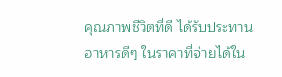คุณภาพชีวิตที่ดี ได้รับประทานอาหารดีๆ ในราคาที่จ่ายได้ใน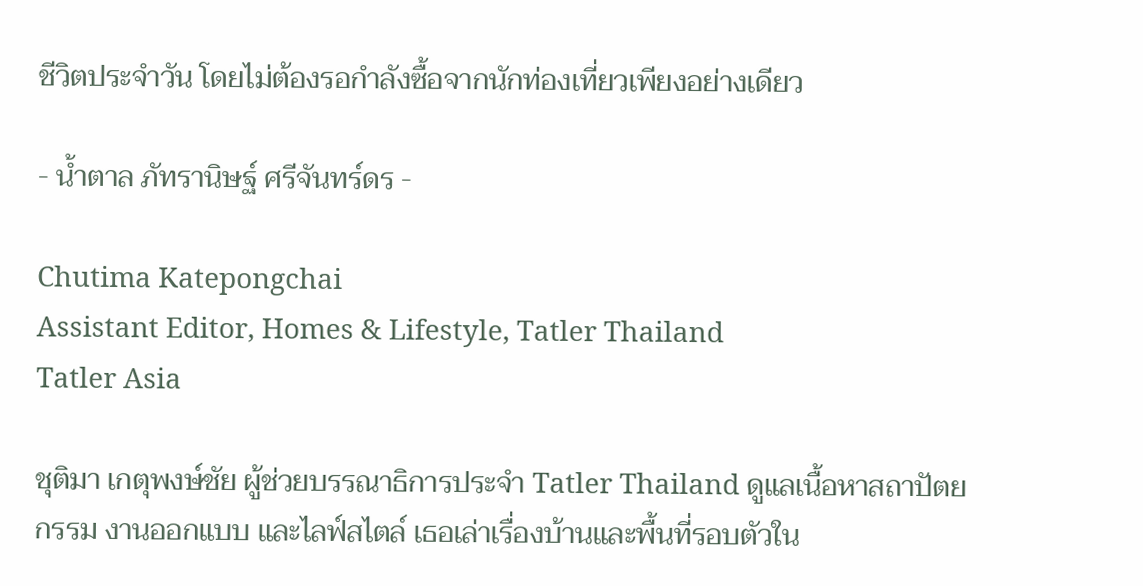ชีวิตประจำวัน โดยไม่ต้องรอกำลังซื้อจากนักท่องเที่ยวเพียงอย่างเดียว

- น้ำตาล ภัทรานิษฐ์ ศรีจันทร์ดร -

Chutima Katepongchai
Assistant Editor, Homes & Lifestyle, Tatler Thailand
Tatler Asia

ชุติมา เกตุพงษ์ชัย ผู้ช่วยบรรณาธิการประจำ Tatler Thailand ดูแลเนื้อหาสถาปัตยกรรม งานออกแบบ และไลฟ์สไตล์ เธอเล่าเรื่องบ้านและพื้นที่รอบตัวใน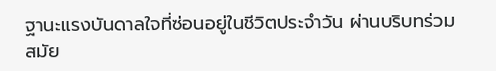ฐานะแรงบันดาลใจที่ซ่อนอยู่ในชีวิตประจำวัน ผ่านบริบทร่วมสมัย